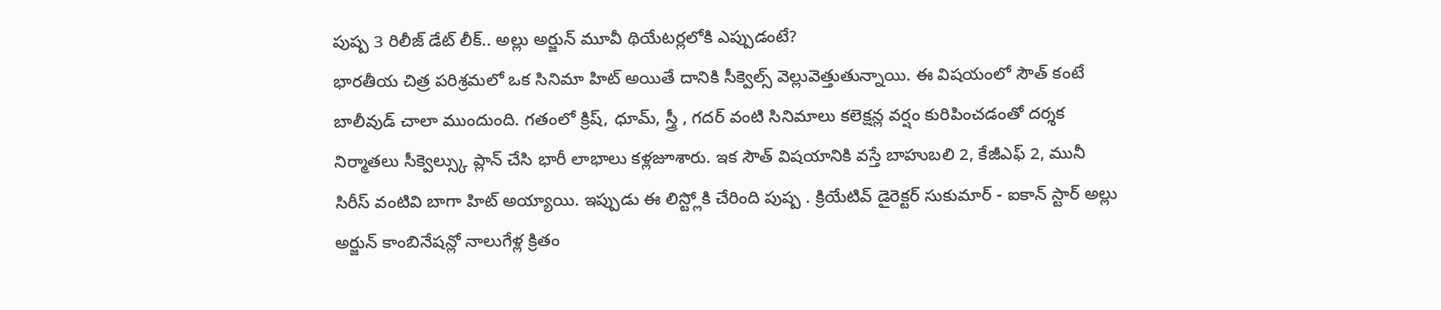పుష్ప 3 రిలీజ్ డేట్ లీక్.. అల్లు అర్జున్ మూవీ థియేటర్లలోకి ఎప్పుడంటే?
భారతీయ చిత్ర పరిశ్రమలో ఒక సినిమా హిట్ అయితే దానికి సీక్వెల్స్ వెల్లువెత్తుతున్నాయి. ఈ విషయంలో సౌత్ కంటే బాలీవుడ్ చాలా ముందుంది. గతంలో క్రిష్, ధూమ్, స్త్రీ , గదర్ వంటి సినిమాలు కలెక్షన్ల వర్షం కురిపించడంతో దర్శక నిర్మాతలు సీక్వెల్స్కు ప్లాన్ చేసి భారీ లాభాలు కళ్లజూశారు. ఇక సౌత్ విషయానికి వస్తే బాహుబలి 2, కేజీఎఫ్ 2, మునీ సిరీస్ వంటివి బాగా హిట్ అయ్యాయి. ఇప్పుడు ఈ లిస్ట్లోకి చేరింది పుష్ప . క్రియేటివ్ డైరెక్టర్ సుకుమార్ - ఐకాన్ స్టార్ అల్లు అర్జున్ కాంబినేషన్లో నాలుగేళ్ల క్రితం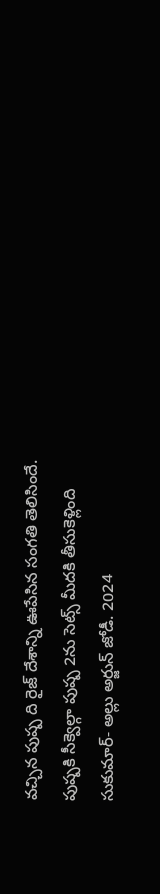వచ్చిన పుష్ప ది రైజ్ దేశాన్ని ఊపేసిన సంగతి తెలిసిందే.
పుష్పకి సీక్వెల్గా పుష్ప 2ను సెట్స్ మీదకి తీసుకెళ్లింది సుకుమార్- అల్లు అర్జున్ జోడీ. 2024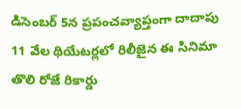డిసెంబర్ 5న ప్రపంచవ్యాప్తంగా దాదాపు 11 వేల థియేటర్లలో రిలీజైన ఈ సినిమా తొలి రోజే రికార్డు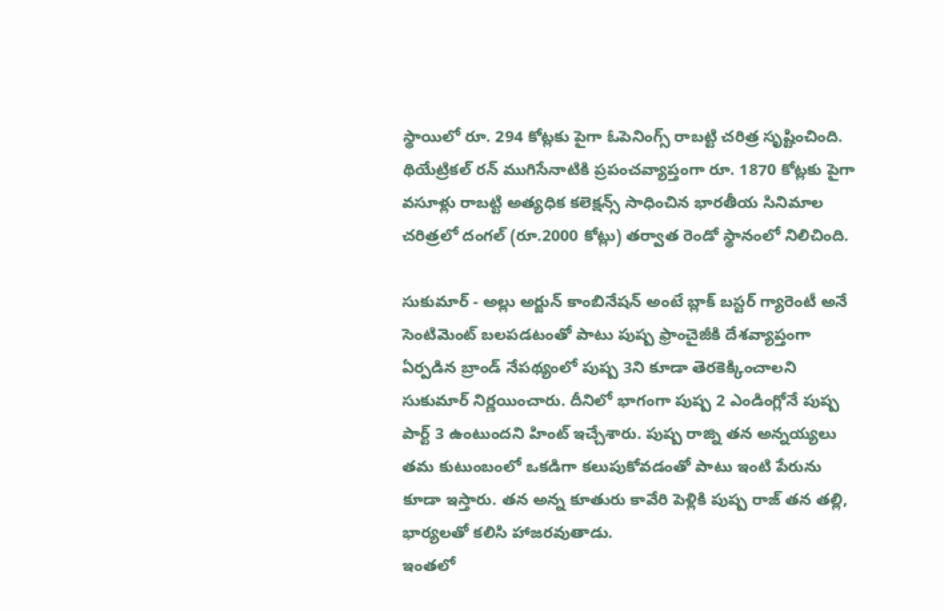స్థాయిలో రూ. 294 కోట్లకు పైగా ఓపెనింగ్స్ రాబట్టి చరిత్ర సృష్టించింది. థియేట్రికల్ రన్ ముగిసేనాటికి ప్రపంచవ్యాప్తంగా రూ. 1870 కోట్లకు పైగా వసూళ్లు రాబట్టి అత్యధిక కలెక్షన్స్ సాధించిన భారతీయ సినిమాల చరిత్రలో దంగల్ (రూ.2000 కోట్లు) తర్వాత రెండో స్థానంలో నిలిచింది.

సుకుమార్ - అల్లు అర్జున్ కాంబినేషన్ అంటే బ్లాక్ బస్టర్ గ్యారెంటీ అనే సెంటిమెంట్ బలపడటంతో పాటు పుష్ప ఫ్రాంచైజీకి దేశవ్యాప్తంగా ఏర్పడిన బ్రాండ్ నేపథ్యంలో పుష్ప 3ని కూడా తెరకెక్కించాలని సుకుమార్ నిర్ణయించారు. దీనిలో భాగంగా పుష్ప 2 ఎండింగ్లోనే పుష్ప పార్ట్ 3 ఉంటుందని హింట్ ఇచ్చేశారు. పుష్ప రాజ్ని తన అన్నయ్యలు తమ కుటుంబంలో ఒకడిగా కలుపుకోవడంతో పాటు ఇంటి పేరును కూడా ఇస్తారు. తన అన్న కూతురు కావేరి పెళ్లికి పుష్ప రాజ్ తన తల్లి, భార్యలతో కలిసి హాజరవుతాడు.
ఇంతలో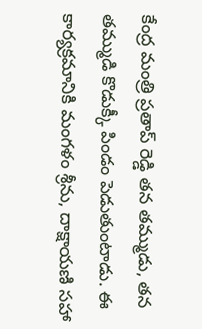కేంద్ర మంత్రి ప్రతాప్ రెడ్డి తన తమ్ముడు, తన తమ్ముడి కొడుక్కీ పిండం పెడుతుంటాడు. ఈ కార్యక్రమానికి మంగళం శ్రీను, దాక్షాయణి సహా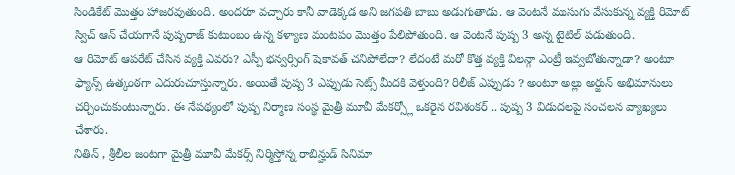సిండికేట్ మొత్తం హాజరవుతుంది. అందరూ వచ్చారు కానీ వాడెక్కడ అని జగపతి బాబు అడుగుతాడు. ఆ వెంటనే ముసుగు వేసుకున్న వ్యక్తి రిమోట్ స్విచ్ ఆన్ చేయగానే పుష్పరాజ్ కుటుంబం ఉన్న కళ్యాణ మంటపం మొత్తం పేలిపోతుంది. ఆ వెంటనే పుష్ప 3 అన్న టైటిల్ పడుతుంది.
ఆ రిమోట్ ఆపరేట్ చేసిన వ్యక్తి ఎవరు? ఎస్పీ భన్వర్సింగ్ షెకావత్ చనిపోలేదా? లేదంటే మరో కొత్త వ్యక్తి విలన్గా ఎంట్రీ ఇవ్వబోతున్నాడా? అంటూ ఫ్యాన్స్ ఉత్కంఠగా ఎదురుచూస్తున్నారు. అయితే పుష్ప 3 ఎప్పుడు సెట్స్ మీదకి వెళ్తుంది? రిలీజ్ ఎప్పుడు ? అంటూ అల్లు అర్జున్ అభిమానులు చర్చించుకుంటున్నారు. ఈ నేపథ్యంలో పుష్ప నిర్మాణ సంస్థ మైత్రీ మూవీ మేకర్స్లో ఒకరైన రవిశంకర్ .. పుష్ప 3 విడుదలపై సంచలన వ్యాఖ్యలు చేశారు.
నితిన్ , శ్రీలీల జంటగా మైత్రీ మూవీ మేకర్స్ నిర్మిస్తోన్న రాబిన్హుడ్ సినిమా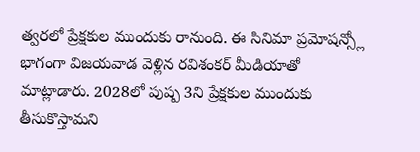త్వరలో ప్రేక్షకుల ముందుకు రానుంది. ఈ సినిమా ప్రమోషన్స్లో భాగంగా విజయవాడ వెళ్లిన రవిశంకర్ మీడియాతో మాట్లాడారు. 2028లో పుష్ప 3ని ప్రేక్షకుల ముందుకు తీసుకొస్తామని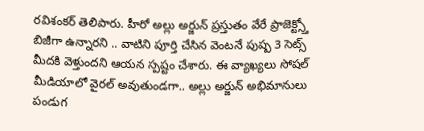రవిశంకర్ తెలిపారు. హీరో అల్లు అర్జున్ ప్రస్తుతం వేరే ప్రాజెక్ట్స్తో బిజీగా ఉన్నారని .. వాటిని పూర్తి చేసిన వెంటనే పుష్ప 3 సెట్స్ మీదకి వెళ్తుందని ఆయన స్పష్టం చేశారు. ఈ వ్యాఖ్యలు సోషల్ మీడియాలో వైరల్ అవుతుండగా.. అల్లు అర్జున్ అభిమానులు పండుగ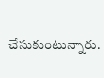చేసుకుంటున్నారు.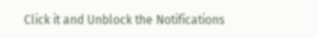Click it and Unblock the Notifications